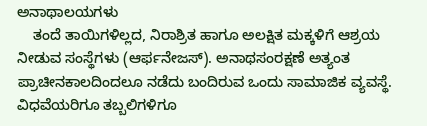ಅನಾಥಾಲಯಗಳು
    ತಂದೆ ತಾಯಿಗಳಿಲ್ಲದ, ನಿರಾಶ್ರಿತ ಹಾಗೂ ಅಲಕ್ಷಿತ ಮಕ್ಕಳಿಗೆ ಆಶ್ರಯ ನೀಡುವ ಸಂಸ್ಥೆಗಳು (ಆರ್ಫನೇಜಸ್). ಅನಾಥಸಂರಕ್ಷಣೆ ಅತ್ಯಂತ ಪ್ರಾಚೀನಕಾಲದಿಂದಲೂ ನಡೆದು ಬಂದಿರುವ ಒಂದು ಸಾಮಾಜಿಕ ವ್ಯವಸ್ಥೆ. ವಿಧವೆಯರಿಗೂ ತಬ್ಬಲಿಗಳಿಗೂ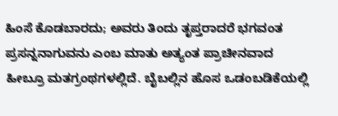ಹಿಂಸೆ ಕೊಡಬಾರದು; ಅವರು ತಿಂದು ತೃಪ್ತರಾದರೆ ಭಗವಂತ ಪ್ರಸನ್ನನಾಗುವನು ಎಂಬ ಮಾತು ಅತ್ಯಂತ ಪ್ರಾಚೀನವಾದ ಹೀಬ್ರೂ ಮತಗ್ರಂಥಗಳಲ್ಲಿದೆ. ಬೈಬಲ್ಲಿನ ಹೊಸ ಒಡಂಬಡಿಕೆಯಲ್ಲಿ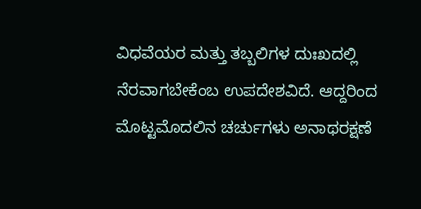ವಿಧವೆಯರ ಮತ್ತು ತಬ್ಬಲಿಗಳ ದುಃಖದಲ್ಲಿ ನೆರವಾಗಬೇಕೆಂಬ ಉಪದೇಶವಿದೆ. ಆದ್ದರಿಂದ ಮೊಟ್ಟಮೊದಲಿನ ಚರ್ಚುಗಳು ಅನಾಥರಕ್ಷಣೆ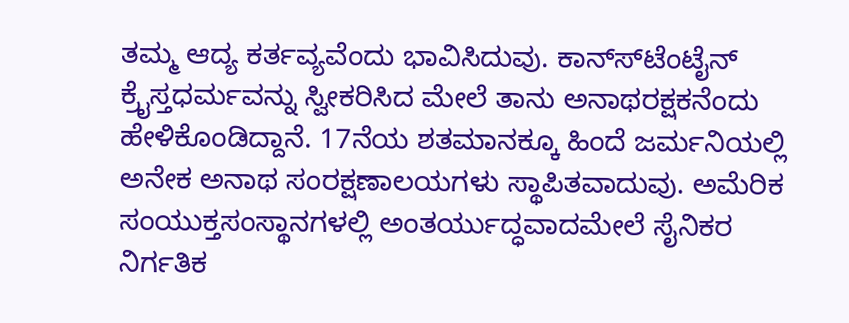ತಮ್ಮ ಆದ್ಯ ಕರ್ತವ್ಯವೆಂದು ಭಾವಿಸಿದುವು. ಕಾನ್ಸ್‍ಟೆಂಟೈನ್ ಕ್ರೈಸ್ತಧರ್ಮವನ್ನು ಸ್ವೀಕರಿಸಿದ ಮೇಲೆ ತಾನು ಅನಾಥರಕ್ಷಕನೆಂದು ಹೇಳಿಕೊಂಡಿದ್ದಾನೆ. 17ನೆಯ ಶತಮಾನಕ್ಕೂ ಹಿಂದೆ ಜರ್ಮನಿಯಲ್ಲಿ ಅನೇಕ ಅನಾಥ ಸಂರಕ್ಷಣಾಲಯಗಳು ಸ್ಥಾಪಿತವಾದುವು. ಅಮೆರಿಕ ಸಂಯುಕ್ತಸಂಸ್ಥಾನಗಳಲ್ಲಿ ಅಂತರ್ಯುದ್ಧವಾದಮೇಲೆ ಸೈನಿಕರ ನಿರ್ಗತಿಕ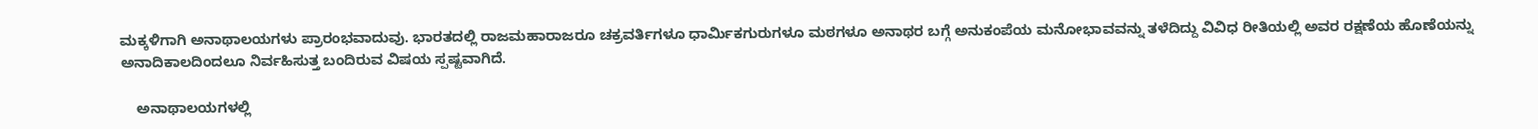ಮಕ್ಕಳಿಗಾಗಿ ಅನಾಥಾಲಯಗಳು ಪ್ರಾರಂಭವಾದುವು. ಭಾರತದಲ್ಲಿ ರಾಜಮಹಾರಾಜರೂ ಚಕ್ರವರ್ತಿಗಳೂ ಧಾರ್ಮಿಕಗುರುಗಳೂ ಮಠಗಳೂ ಅನಾಥರ ಬಗ್ಗೆ ಅನುಕಂಪೆಯ ಮನೋಭಾವವನ್ನು ತಳೆದಿದ್ದು ವಿವಿಧ ರೀತಿಯಲ್ಲಿ ಅವರ ರಕ್ಷಣೆಯ ಹೊಣೆಯನ್ನು ಅನಾದಿಕಾಲದಿಂದಲೂ ನಿರ್ವಹಿಸುತ್ತ ಬಂದಿರುವ ವಿಷಯ ಸ್ಪಷ್ಟವಾಗಿದೆ.

    ಅನಾಥಾಲಯಗಳಲ್ಲಿ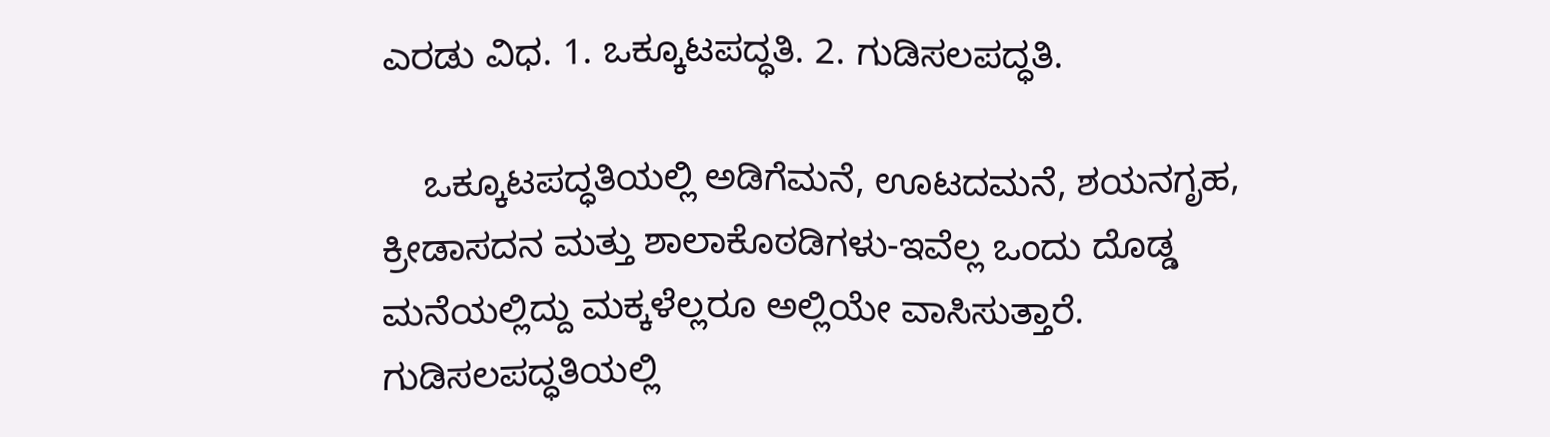ಎರಡು ವಿಧ. 1. ಒಕ್ಕೂಟಪದ್ಧತಿ. 2. ಗುಡಿಸಲಪದ್ಧತಿ.

    ಒಕ್ಕೂಟಪದ್ಧತಿಯಲ್ಲಿ ಅಡಿಗೆಮನೆ, ಊಟದಮನೆ, ಶಯನಗೃಹ, ಕ್ರೀಡಾಸದನ ಮತ್ತು ಶಾಲಾಕೊಠಡಿಗಳು-ಇವೆಲ್ಲ ಒಂದು ದೊಡ್ಡ ಮನೆಯಲ್ಲಿದ್ದು ಮಕ್ಕಳೆಲ್ಲರೂ ಅಲ್ಲಿಯೇ ವಾಸಿಸುತ್ತಾರೆ. ಗುಡಿಸಲಪದ್ಧತಿಯಲ್ಲಿ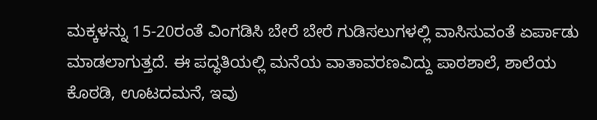ಮಕ್ಕಳನ್ನು 15-20ರಂತೆ ವಿಂಗಡಿಸಿ ಬೇರೆ ಬೇರೆ ಗುಡಿಸಲುಗಳಲ್ಲಿ ವಾಸಿಸುವಂತೆ ಏರ್ಪಾಡು ಮಾಡಲಾಗುತ್ತದೆ. ಈ ಪದ್ಧತಿಯಲ್ಲಿ ಮನೆಯ ವಾತಾವರಣವಿದ್ದು ಪಾಠಶಾಲೆ, ಶಾಲೆಯ ಕೊಠಡಿ, ಊಟದಮನೆ, ಇವು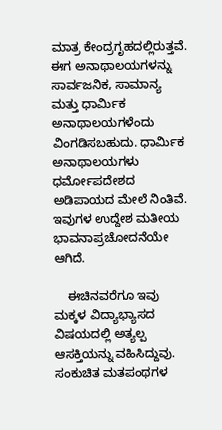ಮಾತ್ರ ಕೇಂದ್ರಗೃಹದಲ್ಲಿರುತ್ತವೆ. ಈಗ ಅನಾಥಾಲಯಗಳನ್ನು ಸಾರ್ವಜನಿಕ, ಸಾಮಾನ್ಯ ಮತ್ತು ಧಾರ್ಮಿಕ ಅನಾಥಾಲಯಗಳೆಂದು ವಿಂಗಡಿಸಬಹುದು. ಧಾರ್ಮಿಕ ಅನಾಥಾಲಯಗಳು ಧರ್ಮೋಪದೇಶದ ಅಡಿಪಾಯದ ಮೇಲೆ ನಿಂತಿವೆ. ಇವುಗಳ ಉದ್ದೇಶ ಮತೀಯ ಭಾವನಾಪ್ರಚೋದನೆಯೇ ಆಗಿದೆ.

    ಈಚಿನವರೆಗೂ ಇವು ಮಕ್ಕಳ ವಿದ್ಯಾಭ್ಯಾಸದ ವಿಷಯದಲ್ಲಿ ಅತ್ಯಲ್ಪ ಆಸಕ್ತಿಯನ್ನು ವಹಿಸಿದ್ದುವು. ಸಂಕುಚಿತ ಮತಪಂಥಗಳ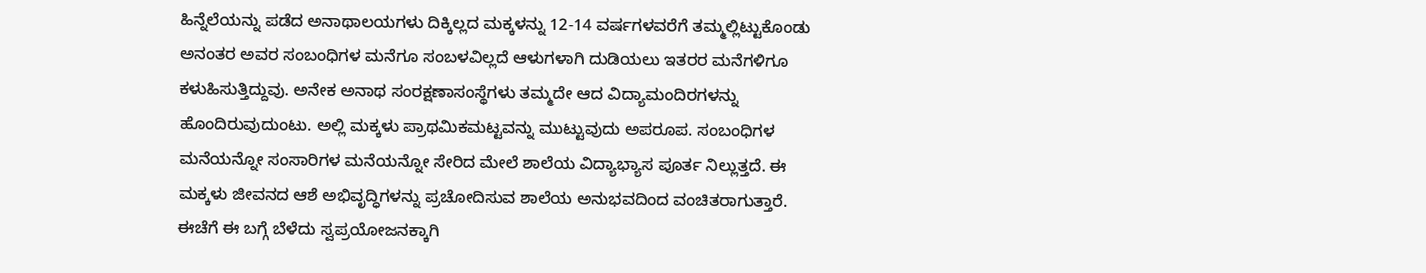ಹಿನ್ನೆಲೆಯನ್ನು ಪಡೆದ ಅನಾಥಾಲಯಗಳು ದಿಕ್ಕಿಲ್ಲದ ಮಕ್ಕಳನ್ನು 12-14 ವರ್ಷಗಳವರೆಗೆ ತಮ್ಮಲ್ಲಿಟ್ಟುಕೊಂಡು ಅನಂತರ ಅವರ ಸಂಬಂಧಿಗಳ ಮನೆಗೂ ಸಂಬಳವಿಲ್ಲದೆ ಆಳುಗಳಾಗಿ ದುಡಿಯಲು ಇತರರ ಮನೆಗಳಿಗೂ ಕಳುಹಿಸುತ್ತಿದ್ದುವು. ಅನೇಕ ಅನಾಥ ಸಂರಕ್ಷಣಾಸಂಸ್ಥೆಗಳು ತಮ್ಮದೇ ಆದ ವಿದ್ಯಾಮಂದಿರಗಳನ್ನು ಹೊಂದಿರುವುದುಂಟು. ಅಲ್ಲಿ ಮಕ್ಕಳು ಪ್ರಾಥಮಿಕಮಟ್ಟವನ್ನು ಮುಟ್ಟುವುದು ಅಪರೂಪ. ಸಂಬಂಧಿಗಳ ಮನೆಯನ್ನೋ ಸಂಸಾರಿಗಳ ಮನೆಯನ್ನೋ ಸೇರಿದ ಮೇಲೆ ಶಾಲೆಯ ವಿದ್ಯಾಭ್ಯಾಸ ಪೂರ್ತ ನಿಲ್ಲುತ್ತದೆ. ಈ ಮಕ್ಕಳು ಜೀವನದ ಆಶೆ ಅಭಿವೃದ್ಧಿಗಳನ್ನು ಪ್ರಚೋದಿಸುವ ಶಾಲೆಯ ಅನುಭವದಿಂದ ವಂಚಿತರಾಗುತ್ತಾರೆ. ಈಚೆಗೆ ಈ ಬಗ್ಗೆ ಬೆಳೆದು ಸ್ವಪ್ರಯೋಜನಕ್ಕಾಗಿ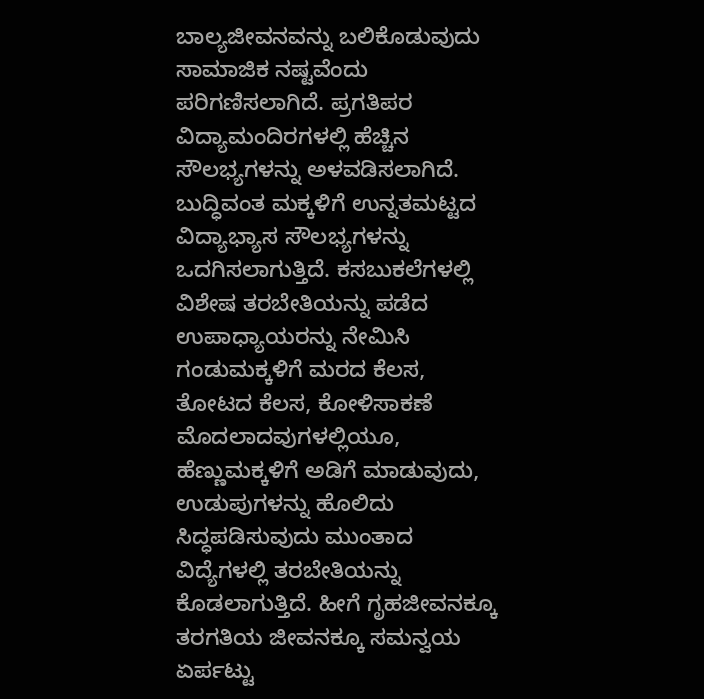ಬಾಲ್ಯಜೀವನವನ್ನು ಬಲಿಕೊಡುವುದು ಸಾಮಾಜಿಕ ನಷ್ಟವೆಂದು ಪರಿಗಣಿಸಲಾಗಿದೆ. ಪ್ರಗತಿಪರ ವಿದ್ಯಾಮಂದಿರಗಳಲ್ಲಿ ಹೆಚ್ಚಿನ ಸೌಲಭ್ಯಗಳನ್ನು ಅಳವಡಿಸಲಾಗಿದೆ. ಬುದ್ಧಿವಂತ ಮಕ್ಕಳಿಗೆ ಉನ್ನತಮಟ್ಟದ ವಿದ್ಯಾಭ್ಯಾಸ ಸೌಲಭ್ಯಗಳನ್ನು ಒದಗಿಸಲಾಗುತ್ತಿದೆ. ಕಸಬುಕಲೆಗಳಲ್ಲಿ ವಿಶೇಷ ತರಬೇತಿಯನ್ನು ಪಡೆದ ಉಪಾಧ್ಯಾಯರನ್ನು ನೇಮಿಸಿ ಗಂಡುಮಕ್ಕಳಿಗೆ ಮರದ ಕೆಲಸ, ತೋಟದ ಕೆಲಸ, ಕೋಳಿಸಾಕಣೆ ಮೊದಲಾದವುಗಳಲ್ಲಿಯೂ, ಹೆಣ್ಣುಮಕ್ಕಳಿಗೆ ಅಡಿಗೆ ಮಾಡುವುದು, ಉಡುಪುಗಳನ್ನು ಹೊಲಿದು ಸಿದ್ಧಪಡಿಸುವುದು ಮುಂತಾದ ವಿದ್ಯೆಗಳಲ್ಲಿ ತರಬೇತಿಯನ್ನು ಕೊಡಲಾಗುತ್ತಿದೆ. ಹೀಗೆ ಗೃಹಜೀವನಕ್ಕೂ ತರಗತಿಯ ಜೀವನಕ್ಕೂ ಸಮನ್ವಯ ಏರ್ಪಟ್ಟು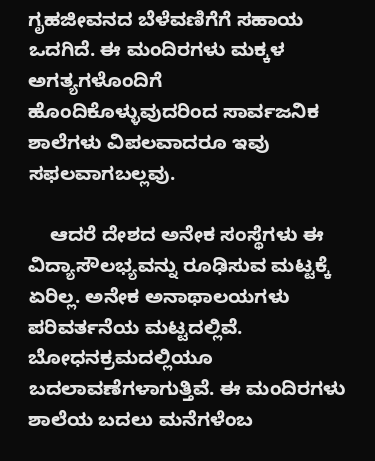ಗೃಹಜೀವನದ ಬೆಳೆವಣಿಗೆಗೆ ಸಹಾಯ ಒದಗಿದೆ. ಈ ಮಂದಿರಗಳು ಮಕ್ಕಳ ಅಗತ್ಯಗಳೊಂದಿಗೆ ಹೊಂದಿಕೊಳ್ಳುವುದರಿಂದ ಸಾರ್ವಜನಿಕ ಶಾಲೆಗಳು ವಿಪಲವಾದರೂ ಇವು ಸಫಲವಾಗಬಲ್ಲವು.

    ಆದರೆ ದೇಶದ ಅನೇಕ ಸಂಸ್ಥೆಗಳು ಈ ವಿದ್ಯಾಸೌಲಭ್ಯವನ್ನು ರೂಢಿಸುವ ಮಟ್ಟಕ್ಕೆ ಏರಿಲ್ಲ. ಅನೇಕ ಅನಾಥಾಲಯಗಳು ಪರಿವರ್ತನೆಯ ಮಟ್ಟದಲ್ಲಿವೆ. ಬೋಧನಕ್ರಮದಲ್ಲಿಯೂ ಬದಲಾವಣೆಗಳಾಗುತ್ತಿವೆ. ಈ ಮಂದಿರಗಳು ಶಾಲೆಯ ಬದಲು ಮನೆಗಳೆಂಬ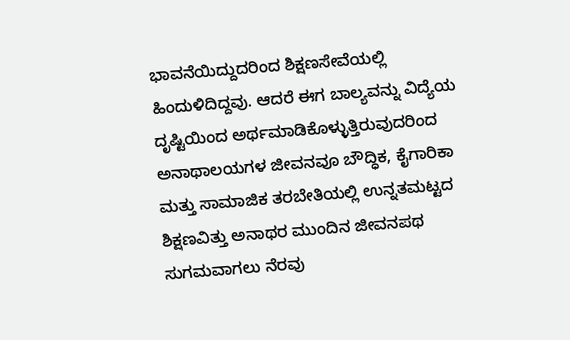ಭಾವನೆಯಿದ್ದುದರಿಂದ ಶಿಕ್ಷಣಸೇವೆಯಲ್ಲಿ ಹಿಂದುಳಿದಿದ್ದವು. ಆದರೆ ಈಗ ಬಾಲ್ಯವನ್ನು ವಿದ್ಯೆಯ ದೃಷ್ಟಿಯಿಂದ ಅರ್ಥಮಾಡಿಕೊಳ್ಳುತ್ತಿರುವುದರಿಂದ ಅನಾಥಾಲಯಗಳ ಜೀವನವೂ ಬೌದ್ಧಿಕ, ಕೈಗಾರಿಕಾ ಮತ್ತು ಸಾಮಾಜಿಕ ತರಬೇತಿಯಲ್ಲಿ ಉನ್ನತಮಟ್ಟದ ಶಿಕ್ಷಣವಿತ್ತು ಅನಾಥರ ಮುಂದಿನ ಜೀವನಪಥ ಸುಗಮವಾಗಲು ನೆರವು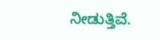ನೀಡುತ್ತಿವೆ.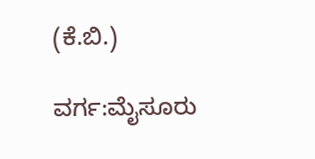(ಕೆ.ಬಿ.)

ವರ್ಗ:ಮೈಸೂರು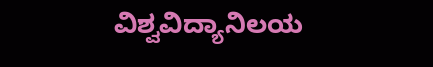ವಿಶ್ವವಿದ್ಯಾನಿಲಯ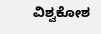ವಿಶ್ವಕೋಶ